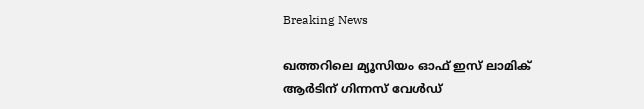Breaking News

ഖത്തറിലെ മ്യൂസിയം ഓഫ് ഇസ് ലാമിക് ആര്‍ടിന് ഗിന്നസ് വേള്‍ഡ്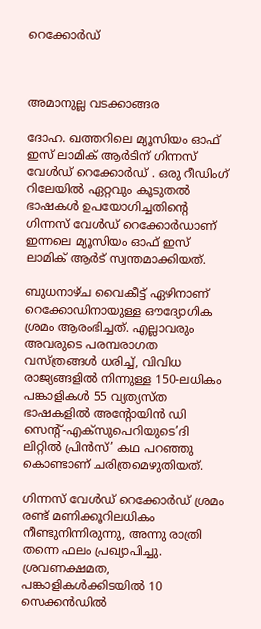റെക്കോര്‍ഡ്



അമാനുല്ല വടക്കാങ്ങര

ദോഹ. ഖത്തറിലെ മ്യൂസിയം ഓഫ് ഇസ് ലാമിക് ആര്‍ടിന് ഗിന്നസ് വേള്‍ഡ് റെക്കോര്‍ഡ് . ഒരു റീഡിംഗ് റിലേയില്‍ ഏറ്റവും കൂടുതല്‍ ഭാഷകള്‍ ഉപയോഗിച്ചതിന്റെ ഗിന്നസ് വേള്‍ഡ് റെക്കോര്‍ഡാണ് ഇന്നലെ മ്യൂസിയം ഓഫ് ഇസ് ലാമിക് ആര്‍ട് സ്വന്തമാക്കിയത്.

ബുധനാഴ്ച വൈകീട്ട് ഏഴിനാണ് റെക്കോഡിനായുള്ള ഔദ്യോഗിക ശ്രമം ആരംഭിച്ചത്. എല്ലാവരും അവരുടെ പരമ്പരാഗത വസ്ത്രങ്ങള്‍ ധരിച്ച്, വിവിധ രാജ്യങ്ങളില്‍ നിന്നുള്ള 150-ലധികം പങ്കാളികള്‍ 55 വ്യത്യസ്ത ഭാഷകളില്‍ അന്റോയിന്‍ ഡി സെന്റ്-എക്സുപെറിയുടെ’ദി ലിറ്റില്‍ പ്രിന്‍സ്’ കഥ പറഞ്ഞു കൊണ്ടാണ് ചരിത്രമെഴുതിയത്.

ഗിന്നസ് വേള്‍ഡ് റെക്കോര്‍ഡ് ശ്രമം രണ്ട് മണിക്കൂറിലധികം നീണ്ടുനിന്നിരുന്നു, അന്നു രാത്രി തന്നെ ഫലം പ്രഖ്യാപിച്ചു.
ശ്രവണക്ഷമത, പങ്കാളികള്‍ക്കിടയില്‍ 10 സെക്കന്‍ഡില്‍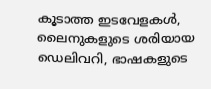കൂടാത്ത ഇടവേളകള്‍, ലൈനുകളുടെ ശരിയായ ഡെലിവറി, ഭാഷകളുടെ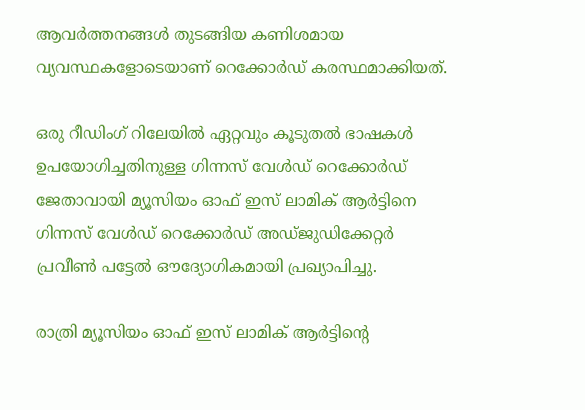ആവര്‍ത്തനങ്ങള്‍ തുടങ്ങിയ കണിശമായ വ്യവസ്ഥകളോടെയാണ് റെക്കോര്‍ഡ് കരസ്ഥമാക്കിയത്.

ഒരു റീഡിംഗ് റിലേയില്‍ ഏറ്റവും കൂടുതല്‍ ഭാഷകള്‍ ഉപയോഗിച്ചതിനുള്ള ഗിന്നസ് വേള്‍ഡ് റെക്കോര്‍ഡ് ജേതാവായി മ്യൂസിയം ഓഫ് ഇസ് ലാമിക് ആര്‍ട്ടിനെ ഗിന്നസ് വേള്‍ഡ് റെക്കോര്‍ഡ് അഡ്ജുഡിക്കേറ്റര്‍ പ്രവീണ്‍ പട്ടേല്‍ ഔദ്യോഗികമായി പ്രഖ്യാപിച്ചു.

രാത്രി മ്യൂസിയം ഓഫ് ഇസ് ലാമിക് ആര്‍ട്ടിന്റെ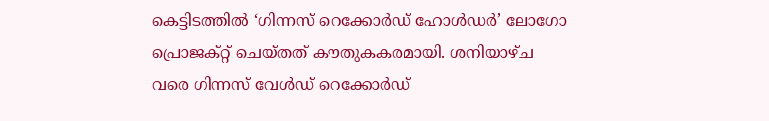കെട്ടിടത്തില്‍ ‘ഗിന്നസ് റെക്കോര്‍ഡ് ഹോള്‍ഡര്‍’ ലോഗോ പ്രൊജക്റ്റ് ചെയ്തത് കൗതുകകരമായി. ശനിയാഴ്ച വരെ ഗിന്നസ് വേള്‍ഡ് റെക്കോര്‍ഡ്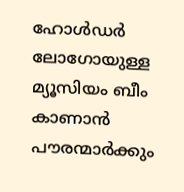ഹോള്‍ഡര്‍ ലോഗോയുള്ള മ്യൂസിയം ബീം കാണാന്‍ പൗരന്മാര്‍ക്കും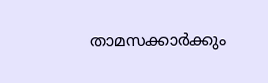താമസക്കാര്‍ക്കും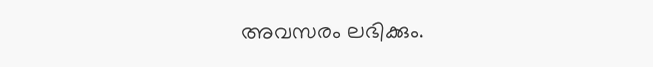അവസരം ലഭിക്കും.